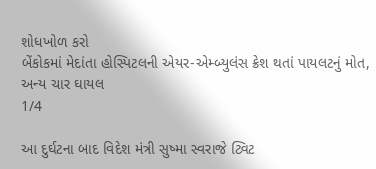શોધખોળ કરો
બેંકોકમાં મેદાંતા હોસ્પિટલની એયર-એમ્બ્યુલંસ ક્રેશ થતાં પાયલટનું મોત, અન્ય ચાર ઘાયલ
1/4

આ દુર્ઘટના બાદ વિદેશ મંત્રી સુષ્મા સ્વરાજે ટ્વિટ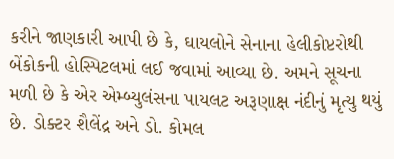કરીને જાણકારી આપી છે કે, ઘાયલોને સેનાના હેલીકોપ્ટરોથી બેંકોકની હોસ્પિટલમાં લઈ જવામાં આવ્યા છે. અમને સૂચના મળી છે કે એર એમ્બ્યુલંસના પાયલટ અરૂણાક્ષ નંદીનું મૃત્યુ થયું છે. ડોક્ટર શૈલેંદ્ર અને ડો. કોમલ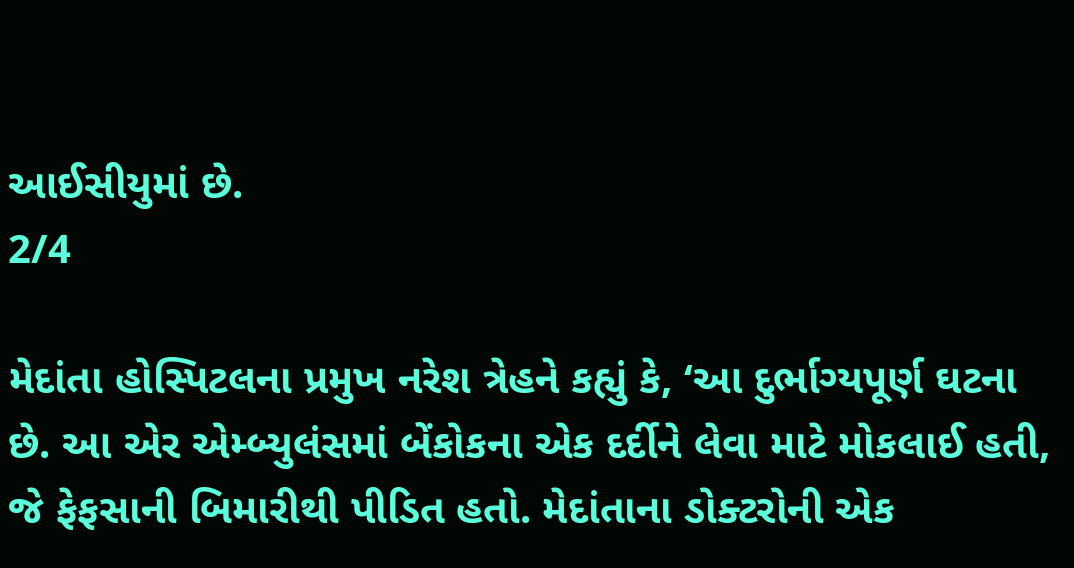આઈસીયુમાં છે.
2/4

મેદાંતા હોસ્પિટલના પ્રમુખ નરેશ ત્રેહને કહ્યું કે, ‘આ દુર્ભાગ્યપૂર્ણ ઘટના છે. આ એર એમ્બ્યુલંસમાં બેંકોકના એક દર્દીને લેવા માટે મોકલાઈ હતી, જે ફેફસાની બિમારીથી પીડિત હતો. મેદાંતાના ડોક્ટરોની એક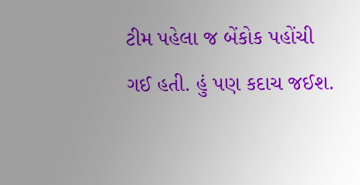ટીમ પહેલા જ બેંકોક પહોંચી ગઈ હતી. હું પણ કદાચ જઈશ.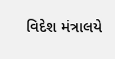વિદેશ મંત્રાલયે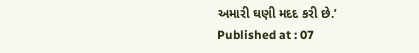અમારી ઘણી મદદ કરી છે.’
Published at : 07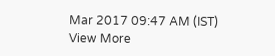Mar 2017 09:47 AM (IST)
View More